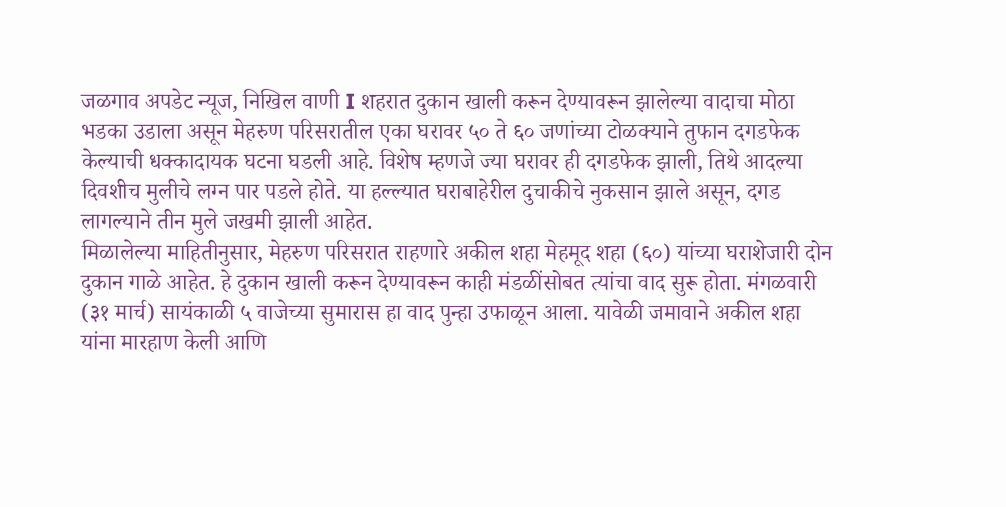जळगाव अपडेट न्यूज, निखिल वाणी I शहरात दुकान खाली करून देण्यावरून झालेल्या वादाचा मोठा भडका उडाला असून मेहरुण परिसरातील एका घरावर ५० ते ६० जणांच्या टोळक्याने तुफान दगडफेक केल्याची धक्कादायक घटना घडली आहे. विशेष म्हणजे ज्या घरावर ही दगडफेक झाली, तिथे आदल्या दिवशीच मुलीचे लग्न पार पडले होते. या हल्ल्यात घराबाहेरील दुचाकीचे नुकसान झाले असून, दगड लागल्याने तीन मुले जखमी झाली आहेत.
मिळालेल्या माहितीनुसार, मेहरुण परिसरात राहणारे अकील शहा मेहमूद शहा (६०) यांच्या घराशेजारी दोन दुकान गाळे आहेत. हे दुकान खाली करून देण्यावरून काही मंडळींसोबत त्यांचा वाद सुरू होता. मंगळवारी (३१ मार्च) सायंकाळी ५ वाजेच्या सुमारास हा वाद पुन्हा उफाळून आला. यावेळी जमावाने अकील शहा यांना मारहाण केली आणि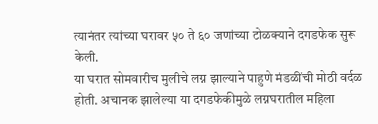त्यानंतर त्यांच्या घरावर ५० ते ६० जणांच्या टोळक्याने दगडफेक सुरू केली.
या घरात सोमवारीच मुलीचे लग्न झाल्याने पाहुणे मंडळींची मोठी वर्दळ होती. अचानक झालेल्या या दगडफेकीमुळे लग्नघरातील महिला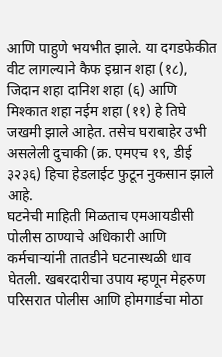आणि पाहुणे भयभीत झाले. या दगडफेकीत वीट लागल्याने कैफ इम्रान शहा (१८), जिदान शहा दानिश शहा (६) आणि मिश्कात शहा नईम शहा (११) हे तिघे जखमी झाले आहेत. तसेच घराबाहेर उभी असलेली दुचाकी (क्र. एमएच १९, डीई ३२३६) हिचा हेडलाईट फुटून नुकसान झाले आहे.
घटनेची माहिती मिळताच एमआयडीसी पोलीस ठाण्याचे अधिकारी आणि कर्मचाऱ्यांनी तातडीने घटनास्थळी धाव घेतली. खबरदारीचा उपाय म्हणून मेहरुण परिसरात पोलीस आणि होमगार्डचा मोठा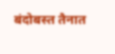बंदोबस्त तैनात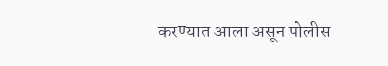करण्यात आला असून पोलीस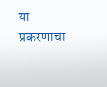या प्रकरणाचा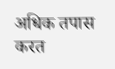अधिक तपास करत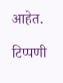आहेत.

टिप्पणी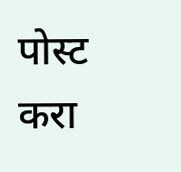पोस्ट करा